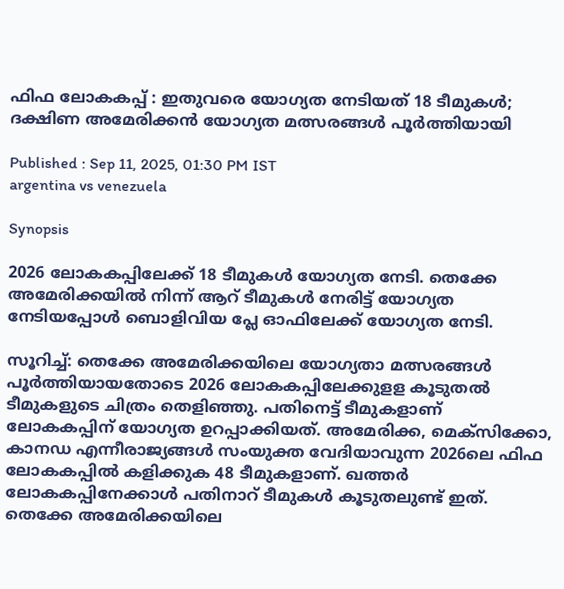ഫിഫ ലോകകപ്പ് : ഇതുവരെ യോഗ്യത നേടിയത് 18 ടീമുകള്‍; ദക്ഷിണ അമേരിക്കന്‍ യോഗ്യത മത്സരങ്ങള്‍ പൂര്‍ത്തിയായി

Published : Sep 11, 2025, 01:30 PM IST
argentina vs venezuela

Synopsis

2026 ലോകകപ്പിലേക്ക് 18 ടീമുകൾ യോഗ്യത നേടി. തെക്കേ അമേരിക്കയിൽ നിന്ന് ആറ് ടീമുകൾ നേരിട്ട് യോഗ്യത നേടിയപ്പോൾ ബൊളിവിയ പ്ലേ ഓഫിലേക്ക് യോഗ്യത നേടി.

സൂറിച്ച്: തെക്കേ അമേരിക്കയിലെ യോഗ്യതാ മത്സരങ്ങള്‍ പൂര്‍ത്തിയായതോടെ 2026 ലോകകപ്പിലേക്കുളള കൂടുതല്‍ ടീമുകളുടെ ചിത്രം തെളിഞ്ഞു. പതിനെട്ട് ടീമുകളാണ് ലോകകപ്പിന് യോഗ്യത ഉറപ്പാക്കിയത്. അമേരിക്ക, മെക്‌സിക്കോ, കാനഡ എന്നീരാജ്യങ്ങള്‍ സംയുക്ത വേദിയാവുന്ന 2026ലെ ഫിഫ ലോകകപ്പില്‍ കളിക്കുക 48 ടീമുകളാണ്. ഖത്തര്‍ ലോകകപ്പിനേക്കാള്‍ പതിനാറ് ടീമുകള്‍ കൂടുതലുണ്ട് ഇത്. തെക്കേ അമേരിക്കയിലെ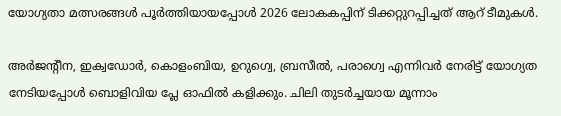യോഗ്യതാ മത്സരങ്ങള്‍ പൂര്‍ത്തിയായപ്പോള്‍ 2026 ലോകകപ്പിന് ടിക്കറ്റുറപ്പിച്ചത് ആറ് ടീമുകള്‍.

അര്‍ജന്റീന, ഇക്വഡോര്‍, കൊളംബിയ, ഉറുഗ്വെ, ബ്രസീല്‍, പരാഗ്വെ എന്നിവര്‍ നേരിട്ട് യോഗ്യത നേടിയപ്പോള്‍ ബൊളിവിയ പ്ലേ ഓഫില്‍ കളിക്കും. ചിലി തുടര്‍ച്ചയായ മൂന്നാം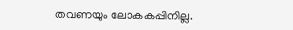തവണയും ലോകകപ്പിനില്ല.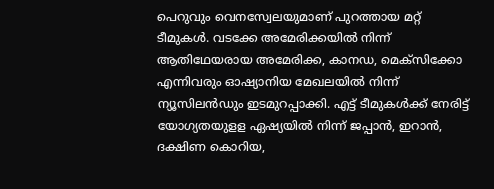പെറുവും വെനസ്വേലയുമാണ് പുറത്തായ മറ്റ് ടീമുകള്‍. വടക്കേ അമേരിക്കയില്‍ നിന്ന് ആതിഥേയരായ അമേരിക്ക, കാനഡ, മെക്‌സിക്കോ എന്നിവരും ഓഷ്യാനിയ മേഖലയില്‍ നിന്ന് ന്യൂസിലന്‍ഡും ഇടമുറപ്പാക്കി. എട്ട് ടീമുകള്‍ക്ക് നേരിട്ട് യോഗ്യതയുളള ഏഷ്യയില്‍ നിന്ന് ജപ്പാന്‍, ഇറാന്‍, ദക്ഷിണ കൊറിയ,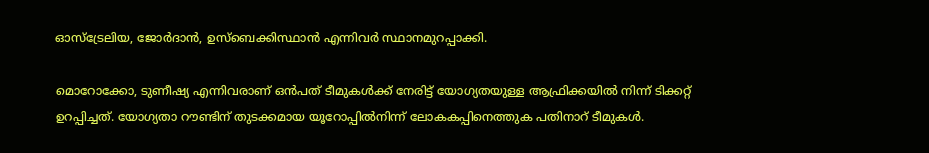ഓസ്‌ട്രേലിയ, ജോര്‍ദാന്‍, ഉസ്‌ബെക്കിസ്ഥാന്‍ എന്നിവര്‍ സ്ഥാനമുറപ്പാക്കി.

മൊറോക്കോ, ടുണീഷ്യ എന്നിവരാണ് ഒന്‍പത് ടീമുകള്‍ക്ക് നേരിട്ട് യോഗ്യതയുള്ള ആഫ്രിക്കയില്‍ നിന്ന് ടിക്കറ്റ് ഉറപ്പിച്ചത്. യോഗ്യതാ റൗണ്ടിന് തുടക്കമായ യൂറോപ്പില്‍നിന്ന് ലോകകപ്പിനെത്തുക പതിനാറ് ടീമുകള്‍.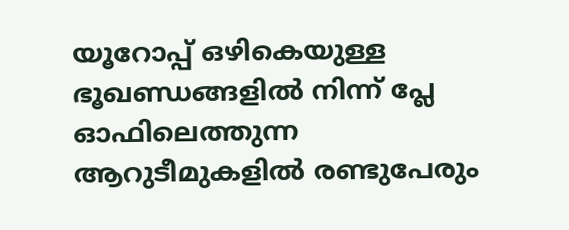യൂറോപ്പ് ഒഴികെയുള്ള ഭൂഖണ്ഡങ്ങളില്‍ നിന്ന് പ്ലേ ഓഫിലെത്തുന്ന ആറുടീമുകളില്‍ രണ്ടുപേരും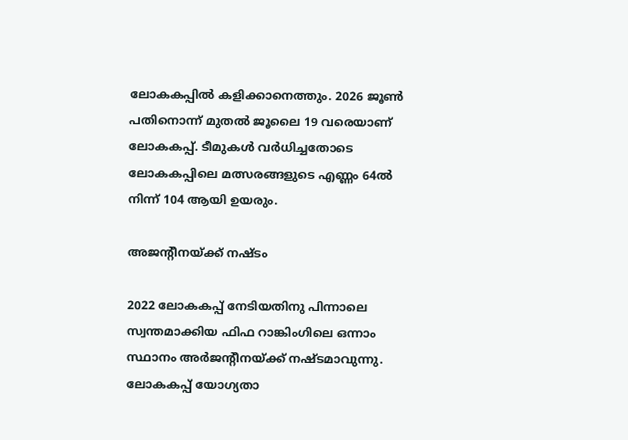ലോകകപ്പില്‍ കളിക്കാനെത്തും. 2026 ജൂണ്‍ പതിനൊന്ന് മുതല്‍ ജൂലൈ 19 വരെയാണ് ലോകകപ്പ്. ടീമുകള്‍ വര്‍ധിച്ചതോടെ ലോകകപ്പിലെ മത്സരങ്ങളുടെ എണ്ണം 64ല്‍ നിന്ന് 104 ആയി ഉയരും.

അജന്റീനയ്ക്ക് നഷ്ടം

2022 ലോകകപ്പ് നേടിയതിനു പിന്നാലെ സ്വന്തമാക്കിയ ഫിഫ റാങ്കിംഗിലെ ഒന്നാം സ്ഥാനം അര്‍ജന്റീനയ്ക്ക് നഷ്ടമാവുന്നു. ലോകകപ്പ് യോഗ്യതാ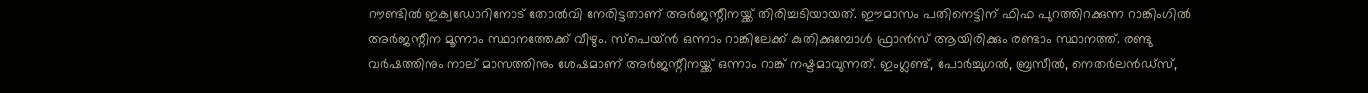റൗണ്ടില്‍ ഇക്വഡോറിനോട് തോല്‍വി നേരിട്ടതാണ് അര്‍ജന്റീനയ്ക്ക് തിരിച്ചടിയായത്. ഈമാസം പതിനെട്ടിന് ഫിഫ പുറത്തിറക്കുന്ന റാങ്കിംഗില്‍ അര്‍ജന്റീന മൂന്നാം സ്ഥാനത്തേക്ക് വീഴും. സ്പെയ്ന്‍ ഒന്നാം റാങ്കിലേക്ക് കുതിക്കുമ്പോള്‍ ഫ്രാന്‍സ് ആയിരിക്കും രണ്ടാം സ്ഥാനത്ത്. രണ്ടു വര്‍ഷത്തിനും നാല് മാസത്തിനും ശേഷമാണ് അര്‍ജന്റീനയ്ക്ക് ഒന്നാം റാങ്ക് നഷ്ടമാവുന്നത്. ഇംഗ്ലണ്ട്, പോര്‍ച്ചുഗല്‍, ബ്രസീല്‍, നെതര്‍ലന്‍ഡ്സ്,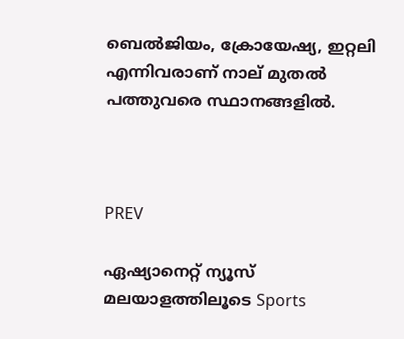ബെല്‍ജിയം, ക്രോയേഷ്യ, ഇറ്റലി എന്നിവരാണ് നാല് മുതല്‍ പത്തുവരെ സ്ഥാനങ്ങളില്‍.



PREV

ഏഷ്യാനെറ്റ് ന്യൂസ് മലയാളത്തിലൂടെ Sports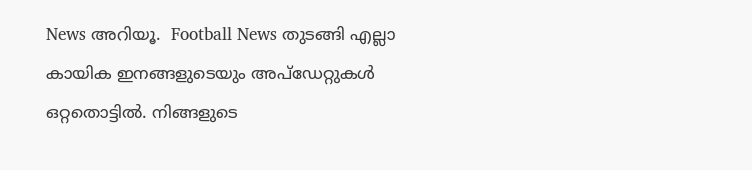News അറിയൂ.  Football News തുടങ്ങി എല്ലാ കായിക ഇനങ്ങളുടെയും അപ്‌ഡേറ്റുകൾ ഒറ്റതൊട്ടിൽ. നിങ്ങളുടെ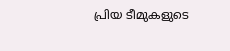പ്രിയ ടീമുകളുടെ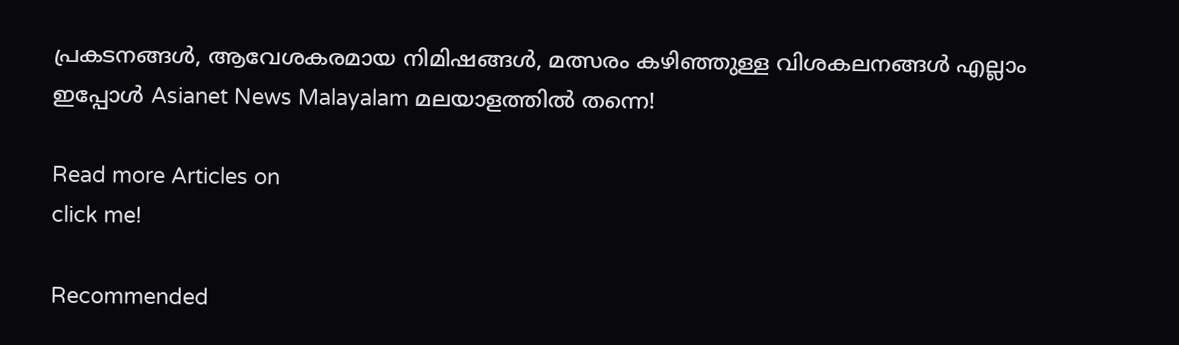പ്രകടനങ്ങൾ, ആവേശകരമായ നിമിഷങ്ങൾ, മത്സരം കഴിഞ്ഞുള്ള വിശകലനങ്ങൾ എല്ലാം ഇപ്പോൾ Asianet News Malayalam മലയാളത്തിൽ തന്നെ!

Read more Articles on
click me!

Recommended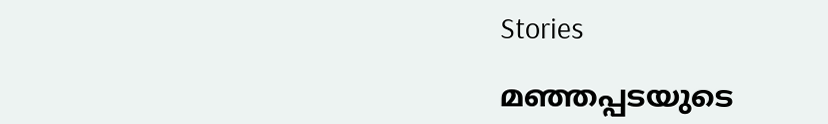Stories

മഞ്ഞപ്പടയുടെ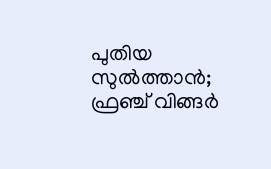പുതിയ സുൽത്താൻ; ഫ്രഞ്ച് വിങ്ങർ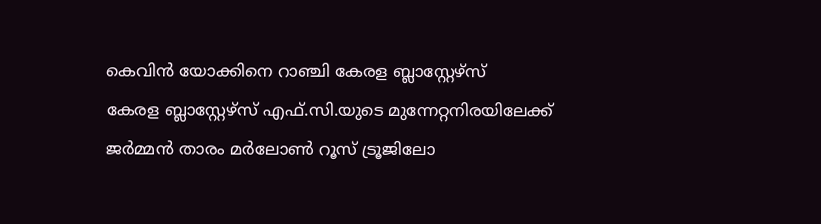കെവിൻ യോക്കിനെ റാഞ്ചി കേരള ബ്ലാസ്റ്റേഴ്‌സ്
കേരള ബ്ലാസ്റ്റേഴ്സ് എഫ്.സി.യുടെ മുന്നേറ്റനിരയിലേക്ക് ജര്‍മ്മന്‍ താരം മര്‍ലോണ്‍ റൂസ് ട്രൂജിലോ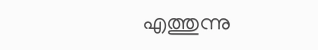എത്തുന്നു